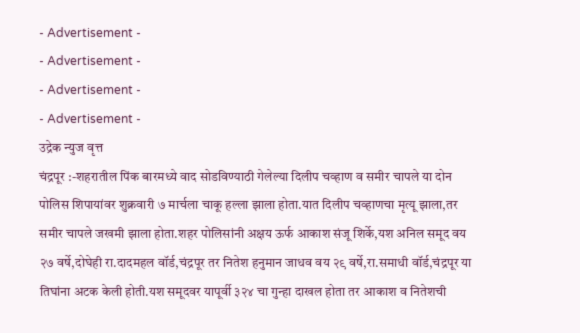- Advertisement -
- Advertisement -
- Advertisement -
- Advertisement -
उद्रेक न्युज वृत्त
चंद्रपूर :-शहरातील पिंक बारमध्ये वाद सोडविण्याठी गेलेल्या दिलीप चव्हाण व समीर चापले या दोन पोलिस शिपायांवर शुक्रवारी ७ मार्चला चाकू हल्ला झाला होता.यात दिलीप चव्हाणचा मृत्यू झाला,तर समीर चापले जखमी झाला होता.शहर पोलिसांनी अक्षय ऊर्फ आकाश संजू शिर्के,यश अनिल समूद वय २७ वर्षे,दोघेही रा.दादमहल वॉर्ड,चंद्रपूर तर नितेश हनुमान जाधव वय २९ वर्षे,रा.समाधी वॉर्ड,चंद्रपूर या तिघांना अटक केली होती.यश समूदवर यापूर्वी ३२४ चा गुन्हा दाखल होता तर आकाश व नितेशची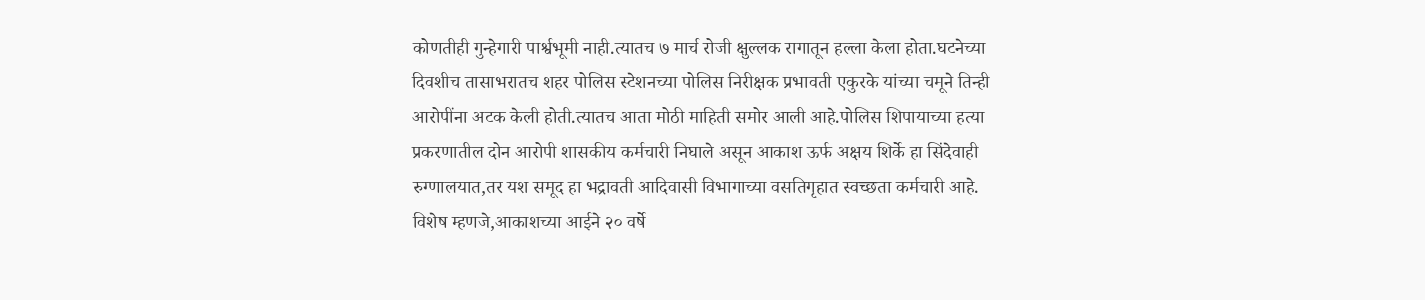कोणतीही गुन्हेगारी पार्श्वभूमी नाही.त्यातच ७ मार्च रोजी क्षुल्लक रागातून हल्ला केला होता.घटनेच्या दिवशीच तासाभरातच शहर पोलिस स्टेशनच्या पोलिस निरीक्षक प्रभावती एकुरके यांच्या चमूने तिन्ही आरोपींना अटक केली होती.त्यातच आता मोठी माहिती समोर आली आहे.पोलिस शिपायाच्या हत्या प्रकरणातील दोन आरोपी शासकीय कर्मचारी निघाले असून आकाश ऊर्फ अक्षय शिर्के हा सिंदेवाही रुग्णालयात,तर यश समूद हा भद्रावती आदिवासी विभागाच्या वसतिगृहात स्वच्छता कर्मचारी आहे. विशेष म्हणजे,आकाशच्या आईने २० वर्षे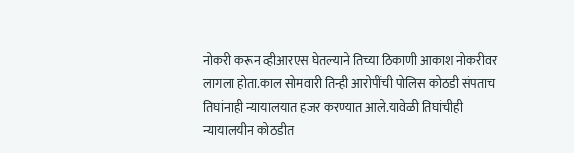नोकरी करून व्हीआरएस घेतल्याने तिच्या ठिकाणी आकाश नोकरीवर लागला होता.काल सोमवारी तिन्ही आरोपींची पोलिस कोठडी संपताच तिघांनाही न्यायालयात हजर करण्यात आले.यावेळी तिघांचीही न्यायालयीन कोठडीत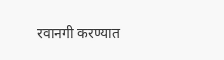रवानगी करण्यात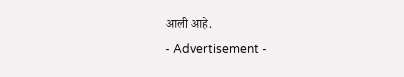आली आहे.
- Advertisement -